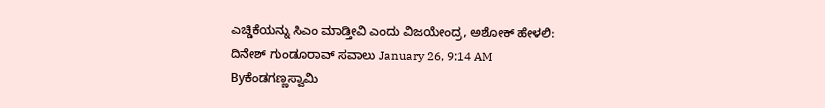ಎಚ್ಡಿಕೆಯನ್ನು ಸಿಎಂ ಮಾಡ್ತೀವಿ ಎಂದು ವಿಜಯೇಂದ್ರ, ಅಶೋಕ್ ಹೇಳಲಿ: ದಿನೇಶ್ ಗುಂಡೂರಾವ್ ಸವಾಲು January 26, 9:14 AM Byಕೆಂಡಗಣ್ಣಸ್ವಾಮಿ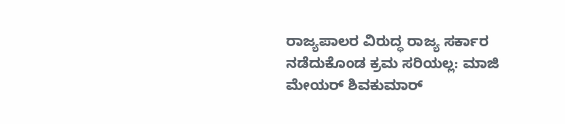ರಾಜ್ಯಪಾಲರ ವಿರುದ್ಧ ರಾಜ್ಯ ಸರ್ಕಾರ ನಡೆದುಕೊಂಡ ಕ್ರಮ ಸರಿಯಲ್ಲ: ಮಾಜಿ ಮೇಯರ್ ಶಿವಕುಮಾರ್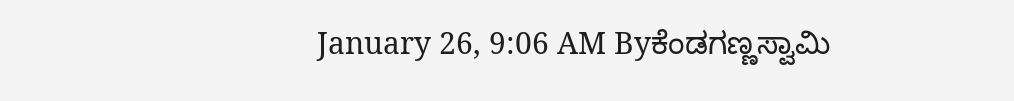January 26, 9:06 AM Byಕೆಂಡಗಣ್ಣಸ್ವಾಮಿ